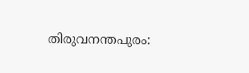തിരുവനന്തപുരം: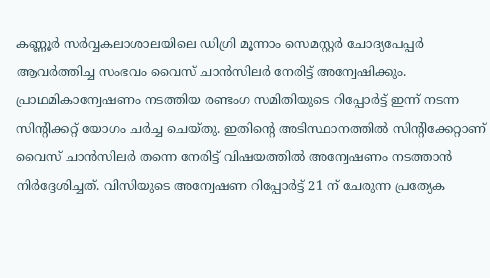കണ്ണൂർ സർവ്വകലാശാലയിലെ ഡിഗ്രി മൂന്നാം സെമസ്റ്റർ ചോദ്യപേപ്പർ ആവർത്തിച്ച സംഭവം വൈസ് ചാൻസിലർ നേരിട്ട് അന്വേഷിക്കും. പ്രാഥമികാന്വേഷണം നടത്തിയ രണ്ടംഗ സമിതിയുടെ റിപ്പോർട്ട് ഇന്ന് നടന്ന സിന്റിക്കറ്റ് യോഗം ചർച്ച ചെയ്തു. ഇതിന്റെ അടിസ്ഥാനത്തിൽ സിന്റിക്കേറ്റാണ് വൈസ് ചാൻസിലർ തന്നെ നേരിട്ട് വിഷയത്തിൽ അന്വേഷണം നടത്താൻ നിർദ്ദേശിച്ചത്. വിസിയുടെ അന്വേഷണ റിപ്പോർട്ട് 21 ന് ചേരുന്ന പ്രത്യേക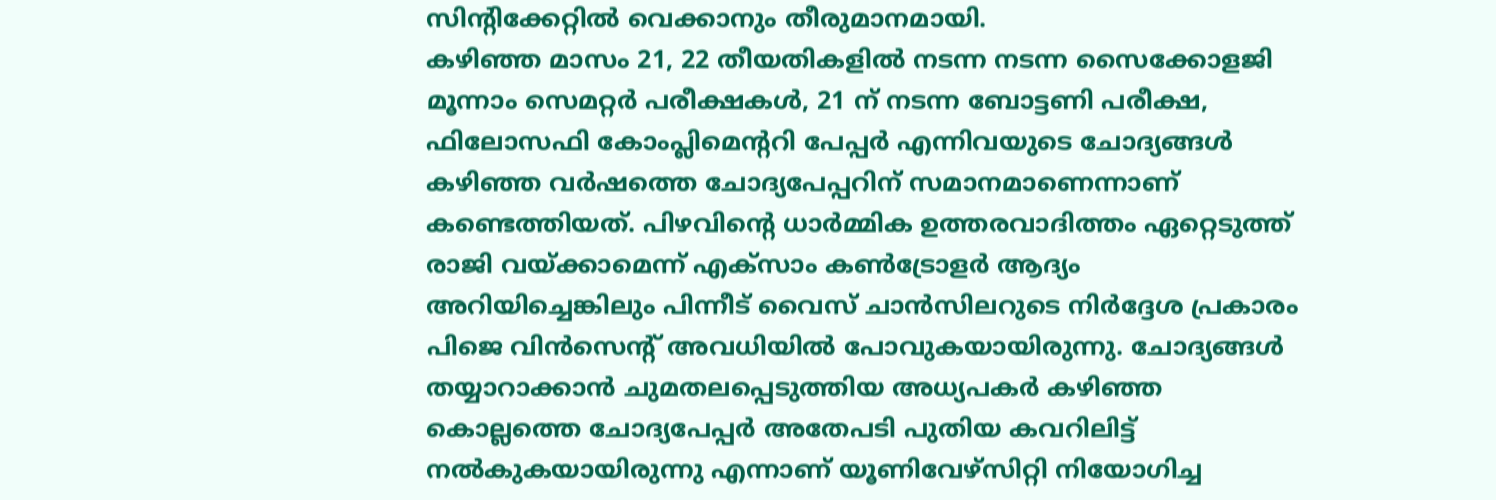സിന്റിക്കേറ്റിൽ വെക്കാനും തീരുമാനമായി.
കഴിഞ്ഞ മാസം 21, 22 തീയതികളിൽ നടന്ന നടന്ന സൈക്കോളജി മൂന്നാം സെമറ്റർ പരീക്ഷകൾ, 21 ന് നടന്ന ബോട്ടണി പരീക്ഷ, ഫിലോസഫി കോംപ്ലിമെന്ററി പേപ്പർ എന്നിവയുടെ ചോദ്യങ്ങൾ കഴിഞ്ഞ വർഷത്തെ ചോദ്യപേപ്പറിന് സമാനമാണെന്നാണ് കണ്ടെത്തിയത്. പിഴവിന്റെ ധാർമ്മിക ഉത്തരവാദിത്തം ഏറ്റെടുത്ത് രാജി വയ്ക്കാമെന്ന് എക്സാം കൺട്രോളർ ആദ്യം അറിയിച്ചെങ്കിലും പിന്നീട് വൈസ് ചാൻസിലറുടെ നിർദ്ദേശ പ്രകാരം പിജെ വിൻസെന്റ് അവധിയിൽ പോവുകയായിരുന്നു. ചോദ്യങ്ങൾ തയ്യാറാക്കാൻ ചുമതലപ്പെടുത്തിയ അധ്യപകർ കഴിഞ്ഞ കൊല്ലത്തെ ചോദ്യപേപ്പർ അതേപടി പുതിയ കവറിലിട്ട് നൽകുകയായിരുന്നു എന്നാണ് യൂണിവേഴ്സിറ്റി നിയോഗിച്ച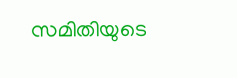സമിതിയുടെ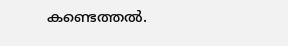കണ്ടെത്തൽ.